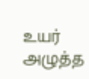உயர் அழுத்த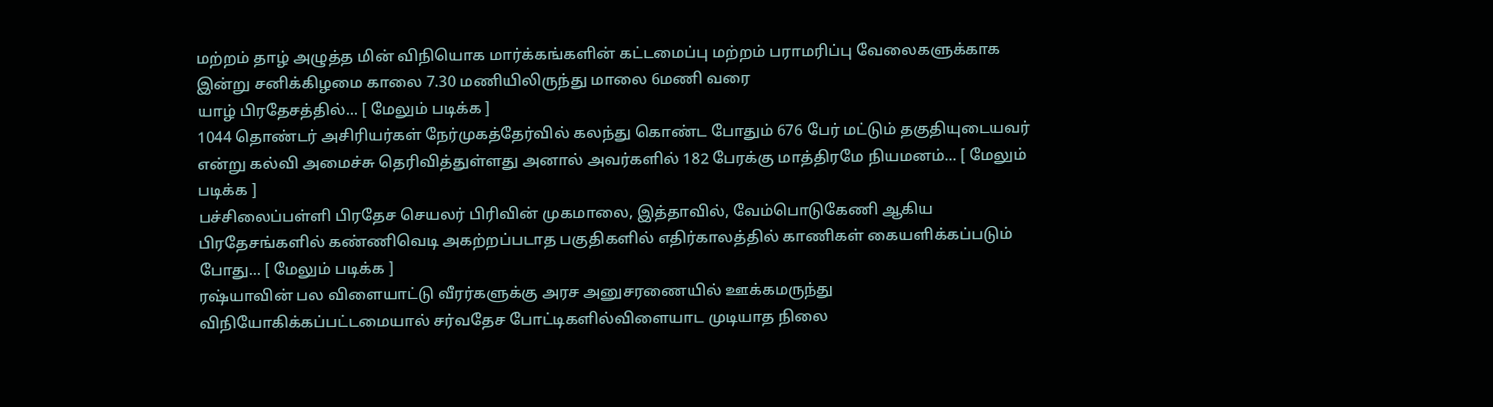மற்றம் தாழ் அழுத்த மின் விநியொக மார்க்கங்களின் கட்டமைப்பு மற்றம் பராமரிப்பு வேலைகளுக்காக இன்று சனிக்கிழமை காலை 7.30 மணியிலிருந்து மாலை 6மணி வரை
யாழ் பிரதேசத்தில்... [ மேலும் படிக்க ]
1044 தொண்டர் அசிரியர்கள் நேர்முகத்தேர்வில் கலந்து கொண்ட போதும் 676 பேர் மட்டும் தகுதியுடையவர் என்று கல்வி அமைச்சு தெரிவித்துள்ளது அனால் அவர்களில் 182 பேரக்கு மாத்திரமே நியமனம்... [ மேலும் படிக்க ]
பச்சிலைப்பள்ளி பிரதேச செயலர் பிரிவின் முகமாலை, இத்தாவில், வேம்பொடுகேணி ஆகிய பிரதேசங்களில் கண்ணிவெடி அகற்றப்படாத பகுதிகளில் எதிர்காலத்தில் காணிகள் கையளிக்கப்படும் போது... [ மேலும் படிக்க ]
ரஷ்யாவின் பல விளையாட்டு வீரர்களுக்கு அரச அனுசரணையில் ஊக்கமருந்து விநியோகிக்கப்பட்டமையால் சர்வதேச போட்டிகளில்விளையாட முடியாத நிலை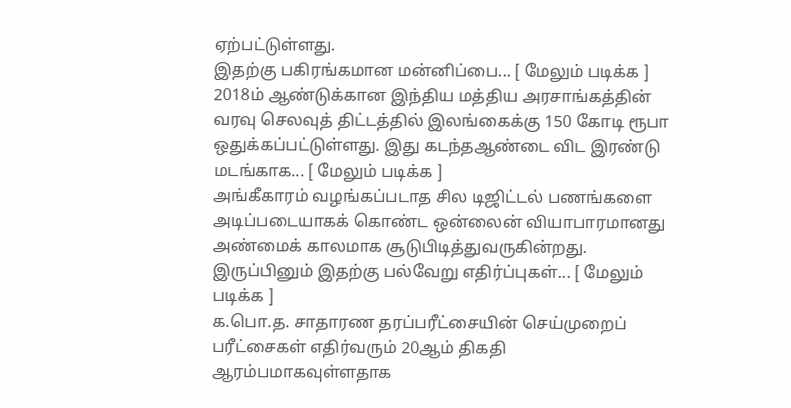ஏற்பட்டுள்ளது.
இதற்கு பகிரங்கமான மன்னிப்பை... [ மேலும் படிக்க ]
2018ம் ஆண்டுக்கான இந்திய மத்திய அரசாங்கத்தின் வரவு செலவுத் திட்டத்தில் இலங்கைக்கு 150 கோடி ரூபா ஒதுக்கப்பட்டுள்ளது. இது கடந்தஆண்டை விட இரண்டு மடங்காக... [ மேலும் படிக்க ]
அங்கீகாரம் வழங்கப்படாத சில டிஜிட்டல் பணங்களை அடிப்படையாகக் கொண்ட ஒன்லைன் வியாபாரமானது அண்மைக் காலமாக சூடுபிடித்துவருகின்றது.
இருப்பினும் இதற்கு பல்வேறு எதிர்ப்புகள்... [ மேலும் படிக்க ]
க.பொ.த. சாதாரண தரப்பரீட்சையின் செய்முறைப் பரீட்சைகள் எதிர்வரும் 20ஆம் திகதி ஆரம்பமாகவுள்ளதாக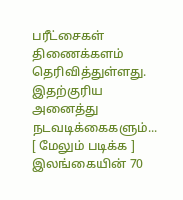பரீட்சைகள் திணைக்களம் தெரிவித்துள்ளது.
இதற்குரிய அனைத்து நடவடிக்கைகளும்... [ மேலும் படிக்க ]
இலங்கையின் 70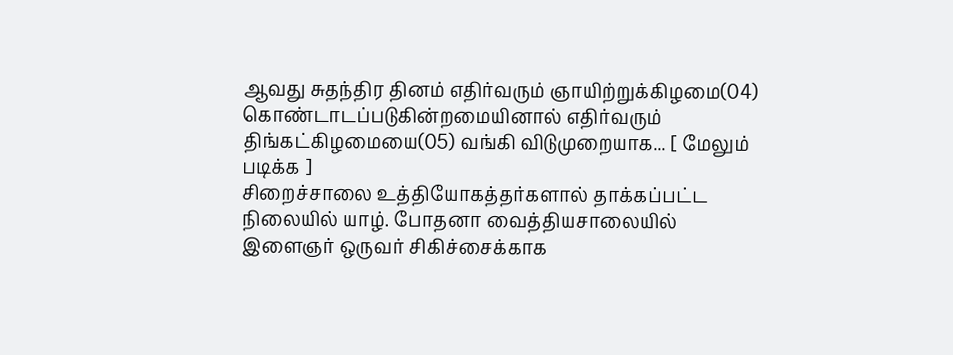ஆவது சுதந்திர தினம் எதிர்வரும் ஞாயிற்றுக்கிழமை(04) கொண்டாடப்படுகின்றமையினால் எதிர்வரும் திங்கட்கிழமையை(05) வங்கி விடுமுறையாக... [ மேலும் படிக்க ]
சிறைச்சாலை உத்தியோகத்தர்களால் தாக்கப்பட்ட நிலையில் யாழ். போதனா வைத்தியசாலையில் இளைஞர் ஒருவர் சிகிச்சைக்காக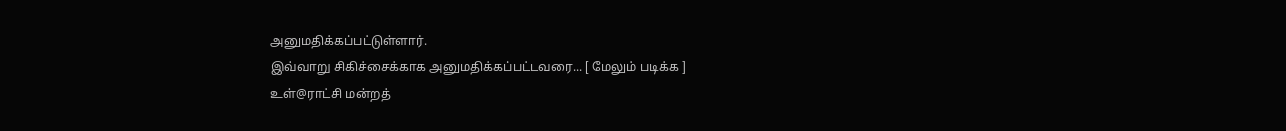அனுமதிக்கப்பட்டுள்ளார்.
இவ்வாறு சிகிச்சைக்காக அனுமதிக்கப்பட்டவரை... [ மேலும் படிக்க ]
உள்@ராட்சி மன்றத்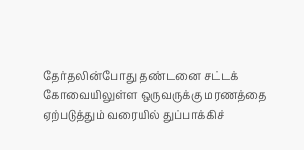தேர்தலின்போது தண்டனை சட்டக் கோவையிலுள்ள ஒருவருக்கு மரணத்தை ஏற்படுத்தும் வரையில் துப்பாக்கிச்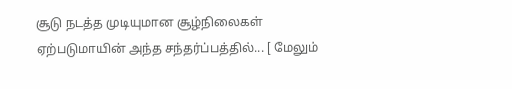சூடு நடத்த முடியுமான சூழ்நிலைகள் ஏற்படுமாயின் அந்த சந்தர்ப்பத்தில்... [ மேலும்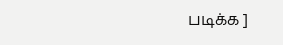படிக்க ]